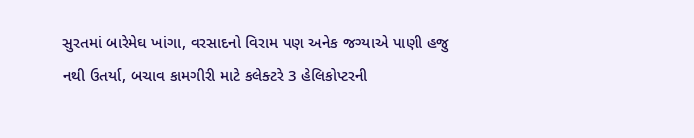સુરતમાં બારેમેઘ ખાંગા, વરસાદનો વિરામ પણ અનેક જગ્યાએ પાણી હજુ નથી ઉતર્યા, બચાવ કામગીરી માટે કલેક્ટરે 3 હેલિકોપ્ટરની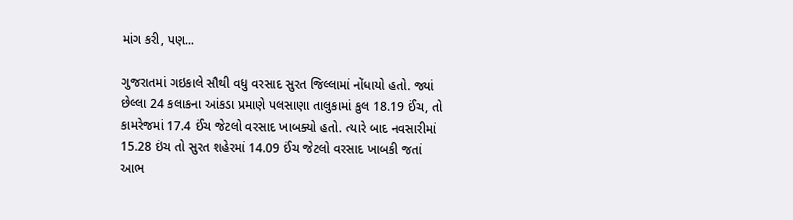માંગ કરી, પણ...

ગુજરાતમાં ગઇકાલે સૌથી વધુ વરસાદ સુરત જિલ્લામાં નોંધાયો હતો. જ્યાં છેલ્લા 24 કલાકના આંકડા પ્રમાણે પલસાણા તાલુકામાં કુલ 18.19 ઈંચ, તો કામરેજમાં 17.4 ઈંચ જેટલો વરસાદ ખાબક્યો હતો. ત્યારે બાદ નવસારીમાં 15.28 ઇંચ તો સુરત શહેરમાં 14.09 ઈંચ જેટલો વરસાદ ખાબકી જતાં આભ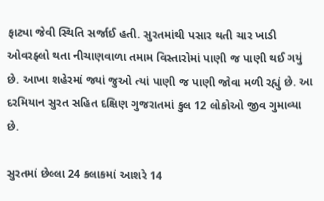ફાટ્યા જેવી સ્થિતિ સર્જાઈ હતી. સુરતમાંથી પસાર થતી ચાર ખાડી ઓવરફ્લો થતા નીચાણવાળા તમામ વિસ્તારોમાં પાણી જ પાણી થઈ ગયું છે. આખા શહેરમાં જ્યાં જુઓ ત્યાં પાણી જ પાણી જોવા મળી રહ્યું છે. આ દરમિયાન સુરત સહિત દક્ષિણ ગુજરાતમાં કુલ 12 લોકોઓ જીવ ગુમાવ્યા છે.

સુરતમાં છેલ્લા 24 કલાકમાં આશરે 14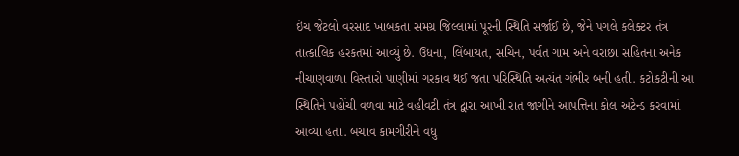ઇંચ જેટલો વરસાદ ખાબકતા સમગ્ર જિલ્લામાં પૂરની સ્થિતિ સર્જાઈ છે, જેને પગલે કલેક્ટર તંત્ર તાત્કાલિક હરકતમાં આવ્યું છે. ઉધના, લિંબાયત, સચિન, પર્વત ગામ અને વરાછા સહિતના અનેક નીચાણવાળા વિસ્તારો પાણીમાં ગરકાવ થઈ જતા પરિસ્થિતિ અત્યંત ગંભીર બની હતી. કટોકટીની આ સ્થિતિને પહોંચી વળવા માટે વહીવટી તંત્ર દ્વારા આખી રાત જાગીને આપત્તિના કોલ અટેન્ડ કરવામાં આવ્યા હતા. બચાવ કામગીરીને વધુ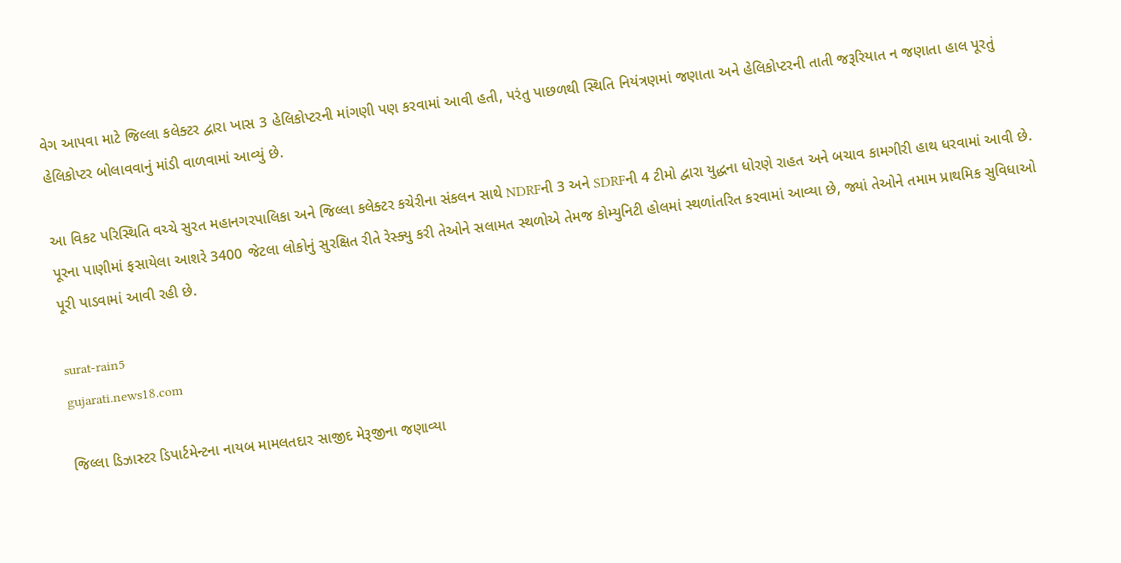વેગ આપવા માટે જિલ્લા કલેક્ટર દ્વારા ખાસ 3 હેલિકોપ્ટરની માંગણી પણ કરવામાં આવી હતી, પરંતુ પાછળથી સ્થિતિ નિયંત્રણમાં જણાતા અને હેલિકોપ્ટરની તાતી જરૂરિયાત ન જણાતા હાલ પૂરતું હેલિકોપ્ટર બોલાવવાનું માંડી વાળવામાં આવ્યું છે.

આ વિકટ પરિસ્થિતિ વચ્ચે સુરત મહાનગરપાલિકા અને જિલ્લા કલેક્ટર કચેરીના સંકલન સાથે NDRFની 3 અને SDRFની 4 ટીમો દ્વારા યુદ્ધના ધોરણે રાહત અને બચાવ કામગીરી હાથ ધરવામાં આવી છે. પૂરના પાણીમાં ફસાયેલા આશરે 3400 જેટલા લોકોનું સુરક્ષિત રીતે રેસ્ક્યુ કરી તેઓને સલામત સ્થળોએ તેમજ કોમ્યુનિટી હોલમાં સ્થળાંતરિત કરવામાં આવ્યા છે, જ્યાં તેઓને તમામ પ્રાથમિક સુવિધાઓ પૂરી પાડવામાં આવી રહી છે.

surat-rain5
gujarati.news18.com

જિલ્લા ડિઝાસ્ટર ડિપાર્ટમેન્ટના નાયબ મામલતદાર સાજીદ મેરૂજીના જણાવ્યા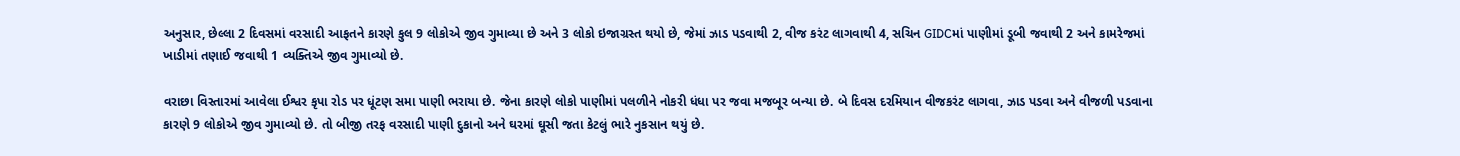અનુસાર, છેલ્લા 2 દિવસમાં વરસાદી આફતને કારણે કુલ 9 લોકોએ જીવ ગુમાવ્યા છે અને 3 લોકો ઇજાગ્રસ્ત થયો છે, જેમાં ઝાડ પડવાથી 2, વીજ કરંટ લાગવાથી 4, સચિન GIDCમાં પાણીમાં ડૂબી જવાથી 2 અને કામરેજમાં ખાડીમાં તણાઈ જવાથી 1 વ્યક્તિએ જીવ ગુમાવ્યો છે.

વરાછા વિસ્તારમાં આવેલા ઈશ્વર કૃપા રોડ પર ધૂંટણ સમા પાણી ભરાયા છે. જેના કારણે લોકો પાણીમાં પલળીને નોકરી ધંધા પર જવા મજબૂર બન્યા છે. બે દિવસ દરમિયાન વીજકરંટ લાગવા, ઝાડ પડવા અને વીજળી પડવાના કારણે 9 લોકોએ જીવ ગુમાવ્યો છે. તો બીજી તરફ વરસાદી પાણી દુકાનો અને ઘરમાં ઘૂસી જતા કેટલું ભારે નુકસાન થયું છે.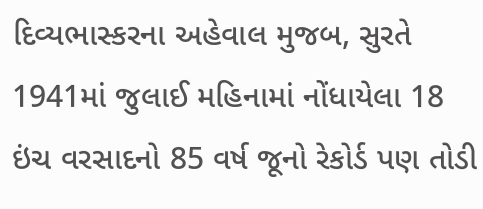દિવ્યભાસ્કરના અહેવાલ મુજબ, સુરતે 1941માં જુલાઈ મહિનામાં નોંધાયેલા 18 ઇંચ વરસાદનો 85 વર્ષ જૂનો રેકોર્ડ પણ તોડી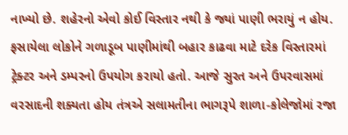નાખ્યો છે. શહેરનો એવો કોઈ વિસ્તાર નથી કે જ્યાં પાણી ભરાયું ન હોય. ફસાયેલા લોકોને ગળાડૂબ પાણીમાંથી બહાર કાઢવા માટે દરેક વિસ્તારમાં ટ્રેક્ટર અને ડમ્પરનો ઉપયોગ કરાયો હતો. આજે સુરત અને ઉપરવાસમાં વરસાદની શક્યતા હોય તંત્રએ સલામતીના ભાગરૂપે શાળા-કોલેજોમાં રજા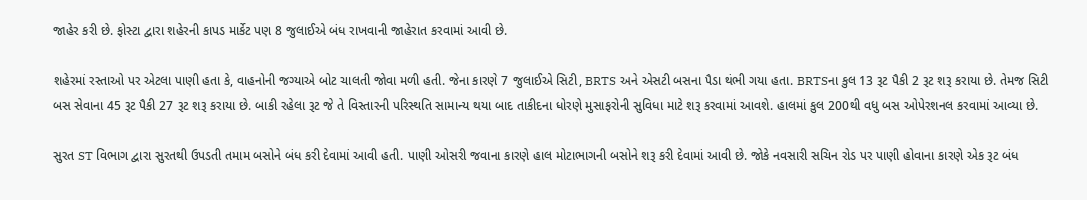જાહેર કરી છે. ફોસ્ટા દ્વારા શહેરની કાપડ માર્કેટ પણ 8 જુલાઈએ બંધ રાખવાની જાહેરાત કરવામાં આવી છે.

શહેરમાં રસ્તાઓ પર એટલા પાણી હતા કે, વાહનોની જગ્યાએ બોટ ચાલતી જોવા મળી હતી. જેના કારણે 7 જુલાઈએ સિટી, BRTS અને એસટી બસના પૈડા થંભી ગયા હતા. BRTSના કુલ 13 રૂટ પૈકી 2 રૂટ શરૂ કરાયા છે. તેમજ સિટી બસ સેવાના 45 રૂટ પૈકી 27 રૂટ શરૂ કરાયા છે. બાકી રહેલા રૂટ જે તે વિસ્તારની પરિસ્થતિ સામાન્ય થયા બાદ તાકીદના ધોરણે મુસાફરોની સુવિધા માટે શરૂ કરવામાં આવશે. હાલમાં કુલ 200થી વધુ બસ ઓપેરશનલ કરવામાં આવ્યા છે.

સુરત ST વિભાગ દ્વારા સુરતથી ઉપડતી તમામ બસોને બંધ કરી દેવામાં આવી હતી. પાણી ઓસરી જવાના કારણે હાલ મોટાભાગની બસોને શરૂ કરી દેવામાં આવી છે. જોકે નવસારી સચિન રોડ પર પાણી હોવાના કારણે એક રૂટ બંધ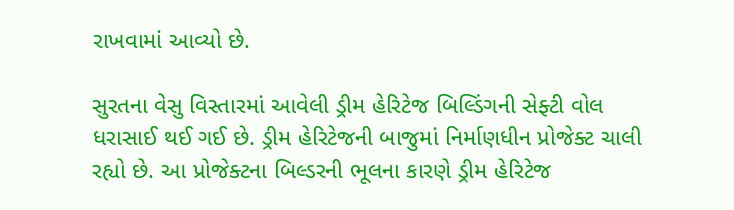રાખવામાં આવ્યો છે.

સુરતના વેસુ વિસ્તારમાં આવેલી ડ્રીમ હેરિટેજ બિલ્ડિંગની સેફ્ટી વોલ ધરાસાઈ થઈ ગઈ છે. ડ્રીમ હેરિટેજની બાજુમાં નિર્માણધીન પ્રોજેક્ટ ચાલી રહ્યો છે. આ પ્રોજેક્ટના બિલ્ડરની ભૂલના કારણે ડ્રીમ હેરિટેજ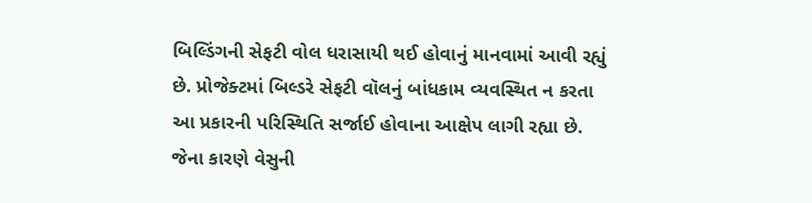બિલ્ડિંગની સેફટી વોલ ધરાસાયી થઈ હોવાનું માનવામાં આવી રહ્યું છે. પ્રોજેક્ટમાં બિલ્ડરે સેફટી વૉલનું બાંધકામ વ્યવસ્થિત ન કરતા આ પ્રકારની પરિસ્થિતિ સર્જાઈ હોવાના આક્ષેપ લાગી રહ્યા છે. જેના કારણે વેસુની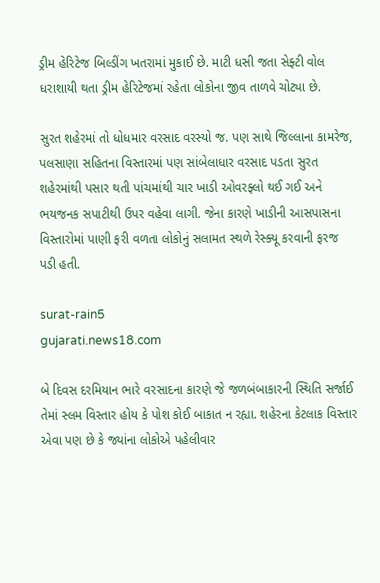ડ્રીમ હેરિટેજ બિલ્ડીંગ ખતરામાં મુકાઈ છે. માટી ધસી જતા સેફ્ટી વોલ ધરાશાયી થતા ડ્રીમ હેરિટેજમાં રહેતા લોકોના જીવ તાળવે ચોટ્યા છે.

સુરત શહેરમાં તો ધોધમાર વરસાદ વરસ્યો જ. પણ સાથે જિલ્લાના કામરેજ, પલસાણા સહિતના વિસ્તારમાં પણ સાંબેલાધાર વરસાદ પડતા સુરત શહેરમાંથી પસાર થતી પાંચમાંથી ચાર ખાડી ઓવરફ્લો થઈ ગઈ અને ભયજનક સપાટીથી ઉપર વહેવા લાગી. જેના કારણે ખાડીની આસપાસના વિસ્તારોમાં પાણી ફરી વળતા લોકોનું સલામત સ્થળે રેસ્ક્યૂ કરવાની ફરજ પડી હતી.

surat-rain5
gujarati.news18.com

બે દિવસ દરમિયાન ભારે વરસાદના કારણે જે જળબંબાકારની સ્થિતિ સર્જાઈ તેમાં સ્લમ વિસ્તાર હોય કે પોશ કોઈ બાકાત ન રહ્યા. શહેરના કેટલાક વિસ્તાર એવા પણ છે કે જ્યાંના લોકોએ પહેલીવાર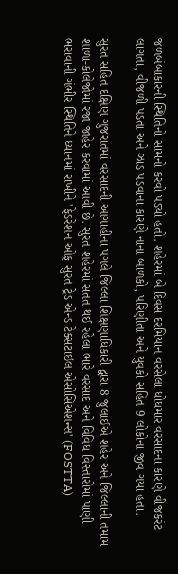જળબંબાકારની સ્થિતિનો સામનો કરવો પડ્યો હતો. શહેરમાં બે દિવસ દરમિયાન વરસેલા ધોધમાર વરસાદના કારણે વીજકરંટ લાગતા, વીજળી પડતા અને ઝાડ પડવાના કારણે નાના બાળકો, પરિણીતા અને યુવકો સહિત 9 લોકોના જીવ ગયા હતા.

સુરત સહિત દક્ષિણ ગુજરાતમાં વરસાદની આગાહીના પગલે જિલ્લા શિક્ષણાધિકારી દ્વારા 8 જુલાઈએ શહેર અને જિલ્લાની તમામ શાળા-કોલેજોમાં રજા જાહેર કરવામાં આવી છે. સુરત શહેરમાં સતત થઈ રહેલા ભારે વરસાદ અને વિવિધ વિસ્તારોમાં પાણી ભરાવાની ગંભીર સ્થિતિને ધ્યાનમાં રાખીને 'ફેડરેશન ઓફ સુરત ટ્રેડ એન્ડ ટેક્સટાઇલ એસોસિએશન્સ' (FOSTTA)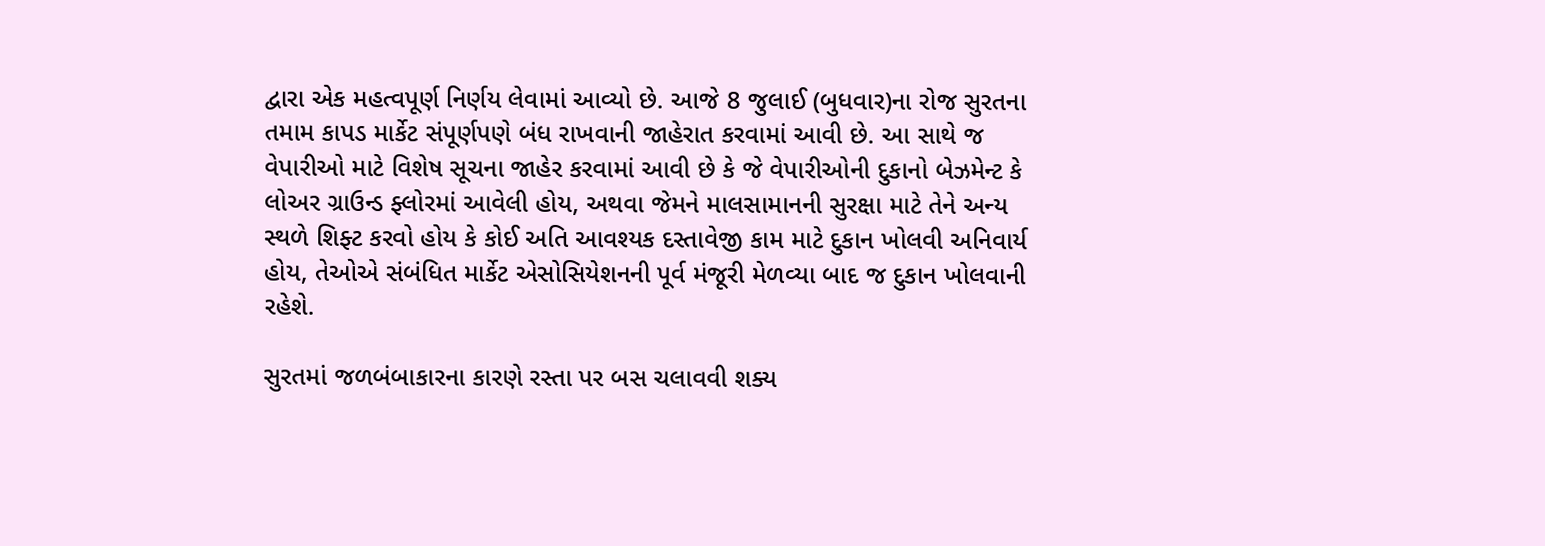દ્વારા એક મહત્વપૂર્ણ નિર્ણય લેવામાં આવ્યો છે. આજે 8 જુલાઈ (બુધવાર)ના રોજ સુરતના તમામ કાપડ માર્કેટ સંપૂર્ણપણે બંધ રાખવાની જાહેરાત કરવામાં આવી છે. આ સાથે જ વેપારીઓ માટે વિશેષ સૂચના જાહેર કરવામાં આવી છે કે જે વેપારીઓની દુકાનો બેઝમેન્ટ કે લોઅર ગ્રાઉન્ડ ફ્લોરમાં આવેલી હોય, અથવા જેમને માલસામાનની સુરક્ષા માટે તેને અન્ય સ્થળે શિફ્ટ કરવો હોય કે કોઈ અતિ આવશ્યક દસ્તાવેજી કામ માટે દુકાન ખોલવી અનિવાર્ય હોય, તેઓએ સંબંધિત માર્કેટ એસોસિયેશનની પૂર્વ મંજૂરી મેળવ્યા બાદ જ દુકાન ખોલવાની રહેશે.

સુરતમાં જળબંબાકારના કારણે રસ્તા પર બસ ચલાવવી શક્ય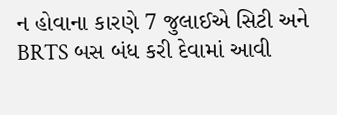ન હોવાના કારણે 7 જુલાઈએ સિટી અને BRTS બસ બંધ કરી દેવામાં આવી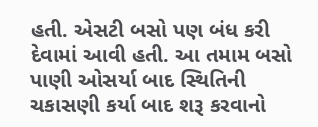હતી. એસટી બસો પણ બંધ કરી દેવામાં આવી હતી. આ તમામ બસો પાણી ઓસર્યા બાદ સ્થિતિની ચકાસણી કર્યા બાદ શરૂ કરવાનો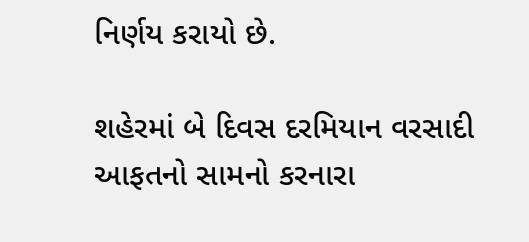નિર્ણય કરાયો છે.

શહેરમાં બે દિવસ દરમિયાન વરસાદી આફતનો સામનો કરનારા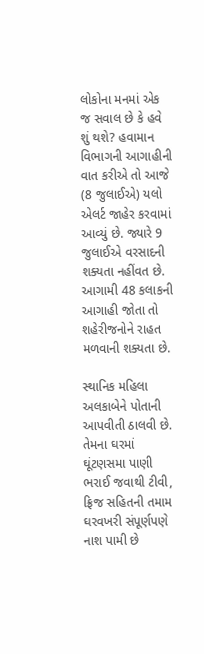લોકોના મનમાં એક જ સવાલ છે કે હવે શું થશે? હવામાન વિભાગની આગાહીની વાત કરીએ તો આજે (8 જુલાઈએ) યલો એલર્ટ જાહેર કરવામાં આવ્યું છે. જ્યારે 9 જુલાઈએ વરસાદની શક્યતા નહીંવત છે. આગામી 48 કલાકની આગાહી જોતા તો શહેરીજનોને રાહત મળવાની શક્યતા છે.

સ્થાનિક મહિલા અલકાબેને પોતાની આપવીતી ઠાલવી છે. તેમના ઘરમાં ઘૂંટણસમા પાણી ભરાઈ જવાથી ટીવી, ફ્રિજ સહિતની તમામ ઘરવખરી સંપૂર્ણપણે નાશ પામી છે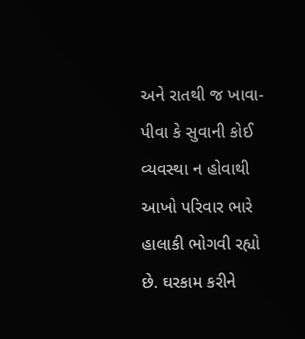અને રાતથી જ ખાવા-પીવા કે સુવાની કોઈ વ્યવસ્થા ન હોવાથી આખો પરિવાર ભારે હાલાકી ભોગવી રહ્યો છે. ઘરકામ કરીને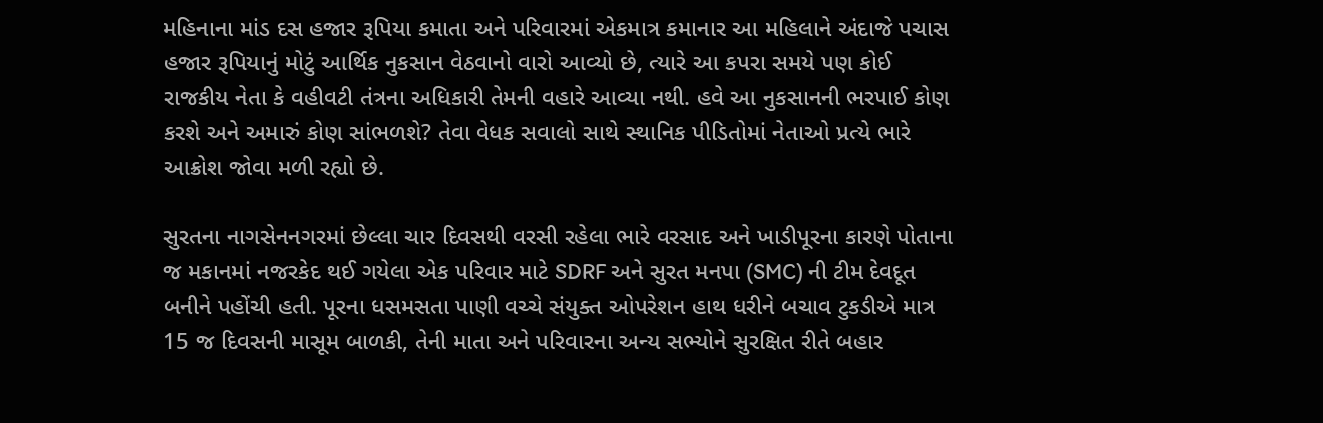મહિનાના માંડ દસ હજાર રૂપિયા કમાતા અને પરિવારમાં એકમાત્ર કમાનાર આ મહિલાને અંદાજે પચાસ હજાર રૂપિયાનું મોટું આર્થિક નુકસાન વેઠવાનો વારો આવ્યો છે, ત્યારે આ કપરા સમયે પણ કોઈ રાજકીય નેતા કે વહીવટી તંત્રના અધિકારી તેમની વહારે આવ્યા નથી. હવે આ નુકસાનની ભરપાઈ કોણ કરશે અને અમારું કોણ સાંભળશે? તેવા વેધક સવાલો સાથે સ્થાનિક પીડિતોમાં નેતાઓ પ્રત્યે ભારે આક્રોશ જોવા મળી રહ્યો છે.

સુરતના નાગસેનનગરમાં છેલ્લા ચાર દિવસથી વરસી રહેલા ભારે વરસાદ અને ખાડીપૂરના કારણે પોતાના જ મકાનમાં નજરકેદ થઈ ગયેલા એક પરિવાર માટે SDRF અને સુરત મનપા (SMC) ની ટીમ દેવદૂત બનીને પહોંચી હતી. પૂરના ધસમસતા પાણી વચ્ચે સંયુક્ત ઓપરેશન હાથ ધરીને બચાવ ટુકડીએ માત્ર 15 જ દિવસની માસૂમ બાળકી, તેની માતા અને પરિવારના અન્ય સભ્યોને સુરક્ષિત રીતે બહાર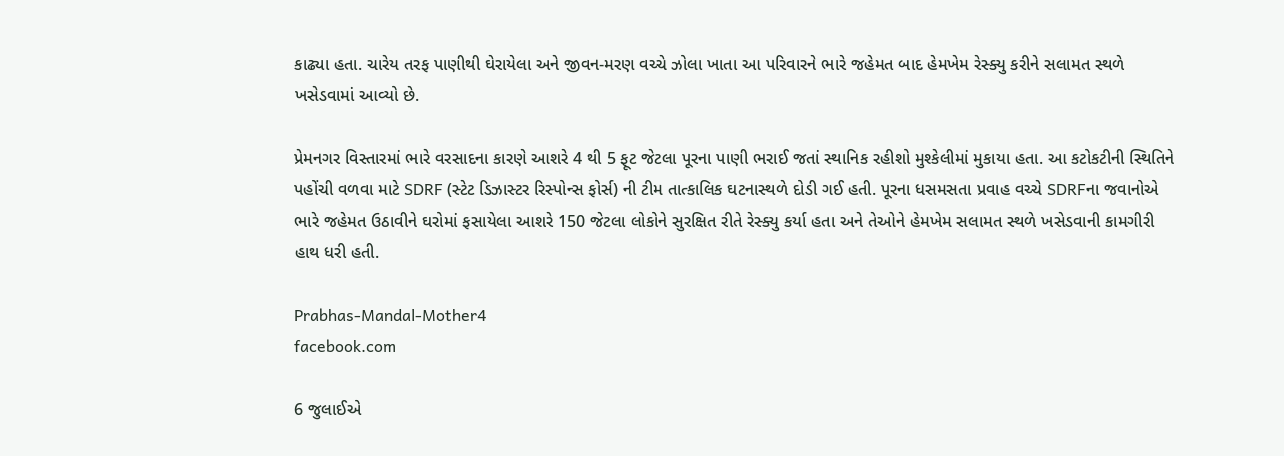કાઢ્યા હતા. ચારેય તરફ પાણીથી ઘેરાયેલા અને જીવન-મરણ વચ્ચે ઝોલા ખાતા આ પરિવારને ભારે જહેમત બાદ હેમખેમ રેસ્ક્યુ કરીને સલામત સ્થળે ખસેડવામાં આવ્યો છે.

પ્રેમનગર વિસ્તારમાં ભારે વરસાદના કારણે આશરે 4 થી 5 ફૂટ જેટલા પૂરના પાણી ભરાઈ જતાં સ્થાનિક રહીશો મુશ્કેલીમાં મુકાયા હતા. આ કટોકટીની સ્થિતિને પહોંચી વળવા માટે SDRF (સ્ટેટ ડિઝાસ્ટર રિસ્પોન્સ ફોર્સ) ની ટીમ તાત્કાલિક ઘટનાસ્થળે દોડી ગઈ હતી. પૂરના ધસમસતા પ્રવાહ વચ્ચે SDRFના જવાનોએ ભારે જહેમત ઉઠાવીને ઘરોમાં ફસાયેલા આશરે 150 જેટલા લોકોને સુરક્ષિત રીતે રેસ્ક્યુ કર્યા હતા અને તેઓને હેમખેમ સલામત સ્થળે ખસેડવાની કામગીરી હાથ ધરી હતી.

Prabhas-Mandal-Mother4
facebook.com

6 જુલાઈએ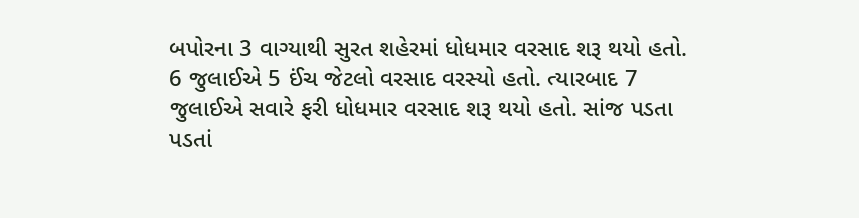બપોરના 3 વાગ્યાથી સુરત શહેરમાં ધોધમાર વરસાદ શરૂ થયો હતો. 6 જુલાઈએ 5 ઈંચ જેટલો વરસાદ વરસ્યો હતો. ત્યારબાદ 7 જુલાઈએ સવારે ફરી ધોધમાર વરસાદ શરૂ થયો હતો. સાંજ પડતા પડતાં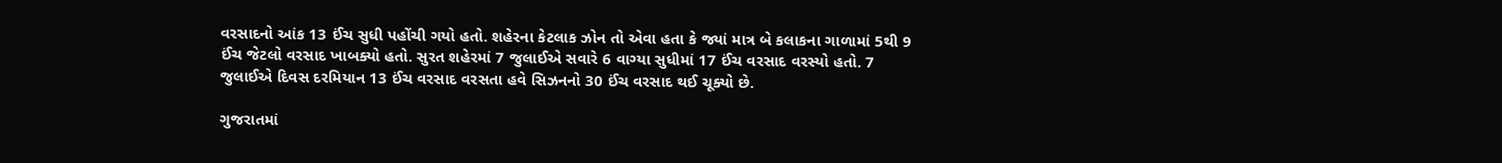વરસાદનો આંક 13 ઈંચ સુધી પહોંચી ગયો હતો. શહેરના કેટલાક ઝોન તો એવા હતા કે જ્યાં માત્ર બે કલાકના ગાળામાં 5થી 9 ઈંચ જેટલો વરસાદ ખાબક્યો હતો. સુરત શહેરમાં 7 જુલાઈએ સવારે 6 વાગ્યા સુધીમાં 17 ઈંચ વરસાદ વરસ્યો હતો. 7 જુલાઈએ દિવસ દરમિયાન 13 ઈંચ વરસાદ વરસતા હવે સિઝનનો 30 ઈંચ વરસાદ થઈ ચૂક્યો છે.

ગુજરાતમાં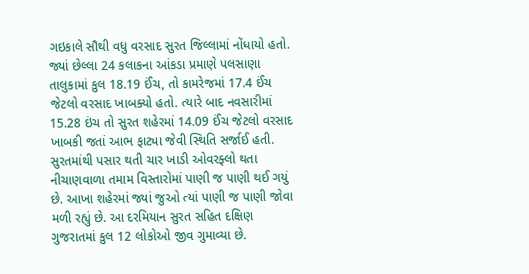ગઇકાલે સૌથી વધુ વરસાદ સુરત જિલ્લામાં નોંધાયો હતો. જ્યાં છેલ્લા 24 કલાકના આંકડા પ્રમાણે પલસાણા તાલુકામાં કુલ 18.19 ઈંચ, તો કામરેજમાં 17.4 ઈંચ જેટલો વરસાદ ખાબક્યો હતો. ત્યારે બાદ નવસારીમાં 15.28 ઇંચ તો સુરત શહેરમાં 14.09 ઈંચ જેટલો વરસાદ ખાબકી જતાં આભ ફાટ્યા જેવી સ્થિતિ સર્જાઈ હતી. સુરતમાંથી પસાર થતી ચાર ખાડી ઓવરફ્લો થતા નીચાણવાળા તમામ વિસ્તારોમાં પાણી જ પાણી થઈ ગયું છે. આખા શહેરમાં જ્યાં જુઓ ત્યાં પાણી જ પાણી જોવા મળી રહ્યું છે. આ દરમિયાન સુરત સહિત દક્ષિણ ગુજરાતમાં કુલ 12 લોકોઓ જીવ ગુમાવ્યા છે.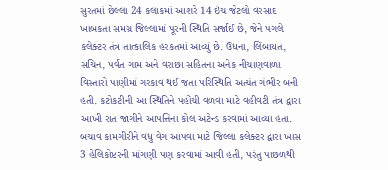સુરતમાં છેલ્લા 24 કલાકમાં આશરે 14 ઇંચ જેટલો વરસાદ ખાબકતા સમગ્ર જિલ્લામાં પૂરની સ્થિતિ સર્જાઈ છે, જેને પગલે કલેક્ટર તંત્ર તાત્કાલિક હરકતમાં આવ્યું છે. ઉધના, લિંબાયત, સચિન, પર્વત ગામ અને વરાછા સહિતના અનેક નીચાણવાળા વિસ્તારો પાણીમાં ગરકાવ થઈ જતા પરિસ્થિતિ અત્યંત ગંભીર બની હતી. કટોકટીની આ સ્થિતિને પહોંચી વળવા માટે વહીવટી તંત્ર દ્વારા આખી રાત જાગીને આપત્તિના કોલ અટેન્ડ કરવામાં આવ્યા હતા. બચાવ કામગીરીને વધુ વેગ આપવા માટે જિલ્લા કલેક્ટર દ્વારા ખાસ 3 હેલિકોપ્ટરની માંગણી પણ કરવામાં આવી હતી, પરંતુ પાછળથી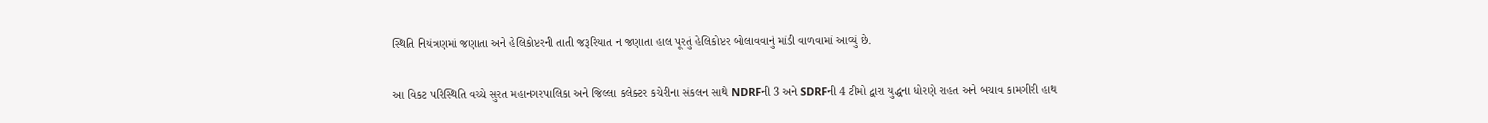સ્થિતિ નિયંત્રણમાં જણાતા અને હેલિકોપ્ટરની તાતી જરૂરિયાત ન જણાતા હાલ પૂરતું હેલિકોપ્ટર બોલાવવાનું માંડી વાળવામાં આવ્યું છે.

આ વિકટ પરિસ્થિતિ વચ્ચે સુરત મહાનગરપાલિકા અને જિલ્લા કલેક્ટર કચેરીના સંકલન સાથે NDRFની 3 અને SDRFની 4 ટીમો દ્વારા યુદ્ધના ધોરણે રાહત અને બચાવ કામગીરી હાથ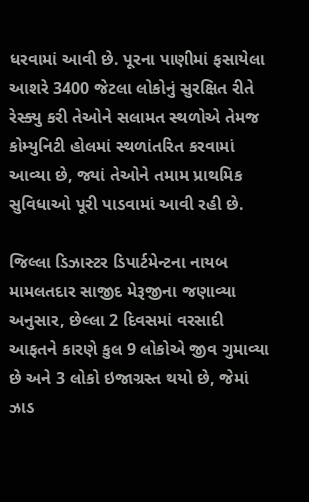ધરવામાં આવી છે. પૂરના પાણીમાં ફસાયેલા આશરે 3400 જેટલા લોકોનું સુરક્ષિત રીતે રેસ્ક્યુ કરી તેઓને સલામત સ્થળોએ તેમજ કોમ્યુનિટી હોલમાં સ્થળાંતરિત કરવામાં આવ્યા છે, જ્યાં તેઓને તમામ પ્રાથમિક સુવિધાઓ પૂરી પાડવામાં આવી રહી છે.

જિલ્લા ડિઝાસ્ટર ડિપાર્ટમેન્ટના નાયબ મામલતદાર સાજીદ મેરૂજીના જણાવ્યા અનુસાર, છેલ્લા 2 દિવસમાં વરસાદી આફતને કારણે કુલ 9 લોકોએ જીવ ગુમાવ્યા છે અને 3 લોકો ઇજાગ્રસ્ત થયો છે, જેમાં ઝાડ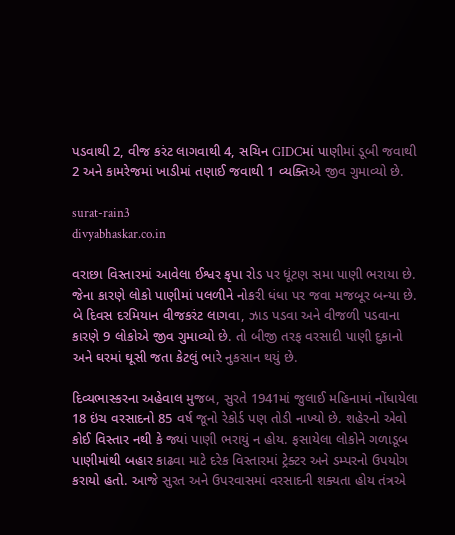પડવાથી 2, વીજ કરંટ લાગવાથી 4, સચિન GIDCમાં પાણીમાં ડૂબી જવાથી 2 અને કામરેજમાં ખાડીમાં તણાઈ જવાથી 1 વ્યક્તિએ જીવ ગુમાવ્યો છે.

surat-rain3
divyabhaskar.co.in

વરાછા વિસ્તારમાં આવેલા ઈશ્વર કૃપા રોડ પર ધૂંટણ સમા પાણી ભરાયા છે. જેના કારણે લોકો પાણીમાં પલળીને નોકરી ધંધા પર જવા મજબૂર બન્યા છે. બે દિવસ દરમિયાન વીજકરંટ લાગવા, ઝાડ પડવા અને વીજળી પડવાના કારણે 9 લોકોએ જીવ ગુમાવ્યો છે. તો બીજી તરફ વરસાદી પાણી દુકાનો અને ઘરમાં ઘૂસી જતા કેટલું ભારે નુકસાન થયું છે.

દિવ્યભાસ્કરના અહેવાલ મુજબ, સુરતે 1941માં જુલાઈ મહિનામાં નોંધાયેલા 18 ઇંચ વરસાદનો 85 વર્ષ જૂનો રેકોર્ડ પણ તોડી નાખ્યો છે. શહેરનો એવો કોઈ વિસ્તાર નથી કે જ્યાં પાણી ભરાયું ન હોય. ફસાયેલા લોકોને ગળાડૂબ પાણીમાંથી બહાર કાઢવા માટે દરેક વિસ્તારમાં ટ્રેક્ટર અને ડમ્પરનો ઉપયોગ કરાયો હતો. આજે સુરત અને ઉપરવાસમાં વરસાદની શક્યતા હોય તંત્રએ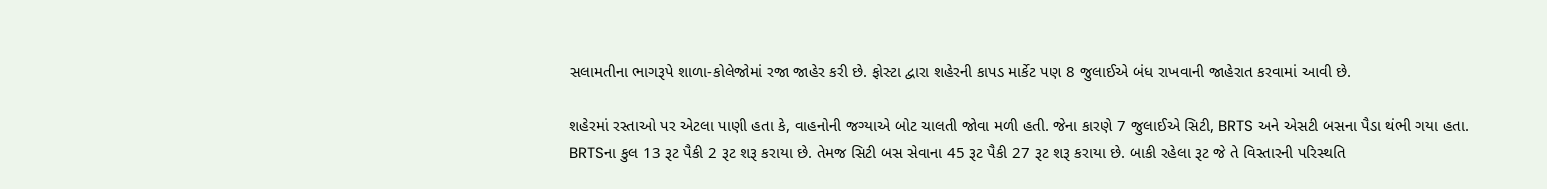સલામતીના ભાગરૂપે શાળા-કોલેજોમાં રજા જાહેર કરી છે. ફોસ્ટા દ્વારા શહેરની કાપડ માર્કેટ પણ 8 જુલાઈએ બંધ રાખવાની જાહેરાત કરવામાં આવી છે.

શહેરમાં રસ્તાઓ પર એટલા પાણી હતા કે, વાહનોની જગ્યાએ બોટ ચાલતી જોવા મળી હતી. જેના કારણે 7 જુલાઈએ સિટી, BRTS અને એસટી બસના પૈડા થંભી ગયા હતા. BRTSના કુલ 13 રૂટ પૈકી 2 રૂટ શરૂ કરાયા છે. તેમજ સિટી બસ સેવાના 45 રૂટ પૈકી 27 રૂટ શરૂ કરાયા છે. બાકી રહેલા રૂટ જે તે વિસ્તારની પરિસ્થતિ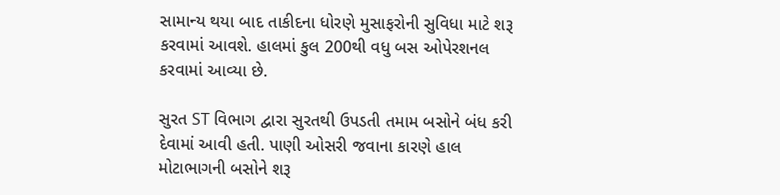સામાન્ય થયા બાદ તાકીદના ધોરણે મુસાફરોની સુવિધા માટે શરૂ કરવામાં આવશે. હાલમાં કુલ 200થી વધુ બસ ઓપેરશનલ કરવામાં આવ્યા છે.

સુરત ST વિભાગ દ્વારા સુરતથી ઉપડતી તમામ બસોને બંધ કરી દેવામાં આવી હતી. પાણી ઓસરી જવાના કારણે હાલ મોટાભાગની બસોને શરૂ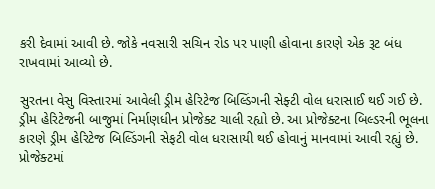કરી દેવામાં આવી છે. જોકે નવસારી સચિન રોડ પર પાણી હોવાના કારણે એક રૂટ બંધ રાખવામાં આવ્યો છે.

સુરતના વેસુ વિસ્તારમાં આવેલી ડ્રીમ હેરિટેજ બિલ્ડિંગની સેફ્ટી વોલ ધરાસાઈ થઈ ગઈ છે. ડ્રીમ હેરિટેજની બાજુમાં નિર્માણધીન પ્રોજેક્ટ ચાલી રહ્યો છે. આ પ્રોજેક્ટના બિલ્ડરની ભૂલના કારણે ડ્રીમ હેરિટેજ બિલ્ડિંગની સેફટી વોલ ધરાસાયી થઈ હોવાનું માનવામાં આવી રહ્યું છે. પ્રોજેક્ટમાં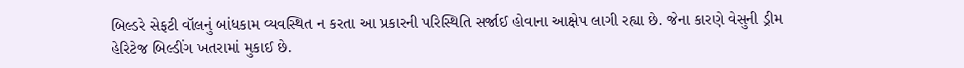બિલ્ડરે સેફટી વૉલનું બાંધકામ વ્યવસ્થિત ન કરતા આ પ્રકારની પરિસ્થિતિ સર્જાઈ હોવાના આક્ષેપ લાગી રહ્યા છે. જેના કારણે વેસુની ડ્રીમ હેરિટેજ બિલ્ડીંગ ખતરામાં મુકાઈ છે.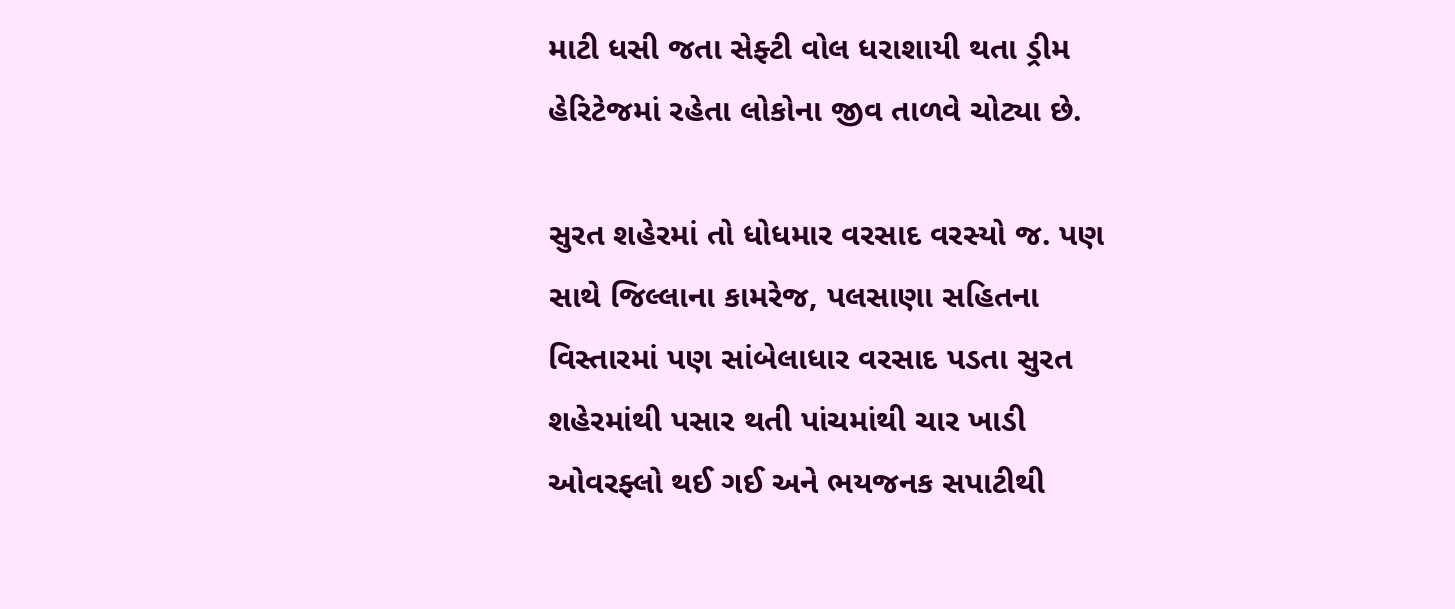માટી ધસી જતા સેફ્ટી વોલ ધરાશાયી થતા ડ્રીમ હેરિટેજમાં રહેતા લોકોના જીવ તાળવે ચોટ્યા છે.

સુરત શહેરમાં તો ધોધમાર વરસાદ વરસ્યો જ. પણ સાથે જિલ્લાના કામરેજ, પલસાણા સહિતના વિસ્તારમાં પણ સાંબેલાધાર વરસાદ પડતા સુરત શહેરમાંથી પસાર થતી પાંચમાંથી ચાર ખાડી ઓવરફ્લો થઈ ગઈ અને ભયજનક સપાટીથી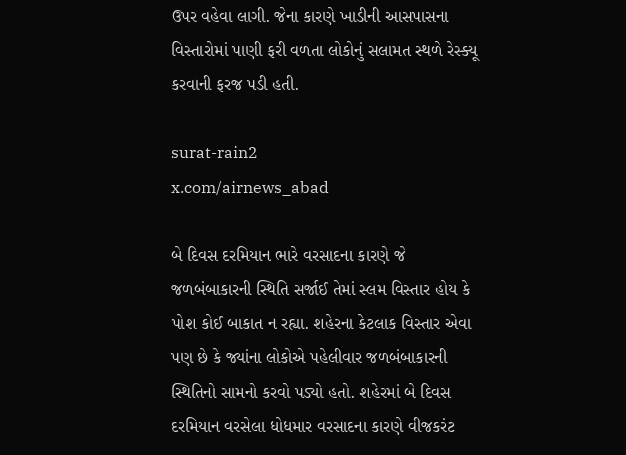ઉપર વહેવા લાગી. જેના કારણે ખાડીની આસપાસના વિસ્તારોમાં પાણી ફરી વળતા લોકોનું સલામત સ્થળે રેસ્ક્યૂ કરવાની ફરજ પડી હતી.

surat-rain2
x.com/airnews_abad

બે દિવસ દરમિયાન ભારે વરસાદના કારણે જે જળબંબાકારની સ્થિતિ સર્જાઈ તેમાં સ્લમ વિસ્તાર હોય કે પોશ કોઈ બાકાત ન રહ્યા. શહેરના કેટલાક વિસ્તાર એવા પણ છે કે જ્યાંના લોકોએ પહેલીવાર જળબંબાકારની સ્થિતિનો સામનો કરવો પડ્યો હતો. શહેરમાં બે દિવસ દરમિયાન વરસેલા ધોધમાર વરસાદના કારણે વીજકરંટ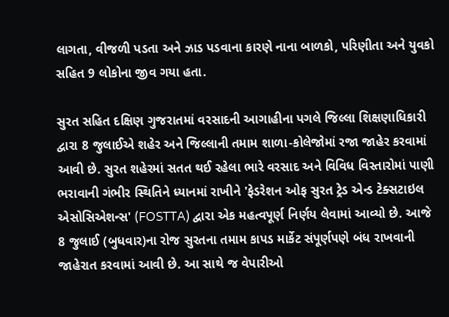લાગતા, વીજળી પડતા અને ઝાડ પડવાના કારણે નાના બાળકો, પરિણીતા અને યુવકો સહિત 9 લોકોના જીવ ગયા હતા.

સુરત સહિત દક્ષિણ ગુજરાતમાં વરસાદની આગાહીના પગલે જિલ્લા શિક્ષણાધિકારી દ્વારા 8 જુલાઈએ શહેર અને જિલ્લાની તમામ શાળા-કોલેજોમાં રજા જાહેર કરવામાં આવી છે. સુરત શહેરમાં સતત થઈ રહેલા ભારે વરસાદ અને વિવિધ વિસ્તારોમાં પાણી ભરાવાની ગંભીર સ્થિતિને ધ્યાનમાં રાખીને 'ફેડરેશન ઓફ સુરત ટ્રેડ એન્ડ ટેક્સટાઇલ એસોસિએશન્સ' (FOSTTA) દ્વારા એક મહત્વપૂર્ણ નિર્ણય લેવામાં આવ્યો છે. આજે 8 જુલાઈ (બુધવાર)ના રોજ સુરતના તમામ કાપડ માર્કેટ સંપૂર્ણપણે બંધ રાખવાની જાહેરાત કરવામાં આવી છે. આ સાથે જ વેપારીઓ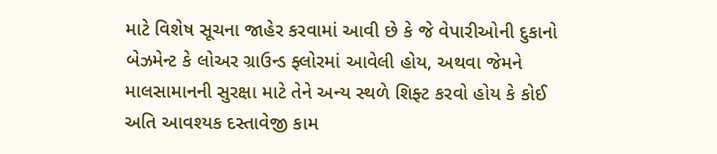માટે વિશેષ સૂચના જાહેર કરવામાં આવી છે કે જે વેપારીઓની દુકાનો બેઝમેન્ટ કે લોઅર ગ્રાઉન્ડ ફ્લોરમાં આવેલી હોય, અથવા જેમને માલસામાનની સુરક્ષા માટે તેને અન્ય સ્થળે શિફ્ટ કરવો હોય કે કોઈ અતિ આવશ્યક દસ્તાવેજી કામ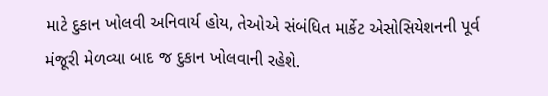માટે દુકાન ખોલવી અનિવાર્ય હોય, તેઓએ સંબંધિત માર્કેટ એસોસિયેશનની પૂર્વ મંજૂરી મેળવ્યા બાદ જ દુકાન ખોલવાની રહેશે.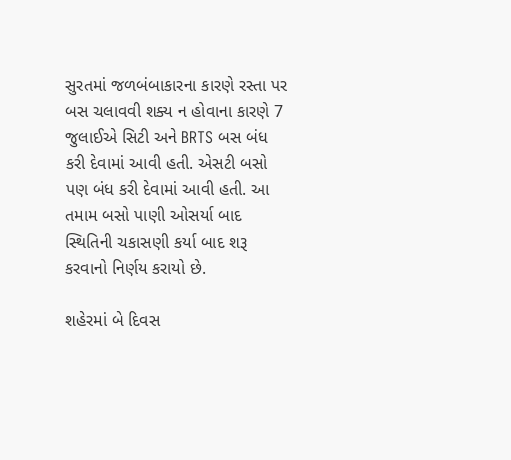સુરતમાં જળબંબાકારના કારણે રસ્તા પર બસ ચલાવવી શક્ય ન હોવાના કારણે 7 જુલાઈએ સિટી અને BRTS બસ બંધ કરી દેવામાં આવી હતી. એસટી બસો પણ બંધ કરી દેવામાં આવી હતી. આ તમામ બસો પાણી ઓસર્યા બાદ સ્થિતિની ચકાસણી કર્યા બાદ શરૂ કરવાનો નિર્ણય કરાયો છે.

શહેરમાં બે દિવસ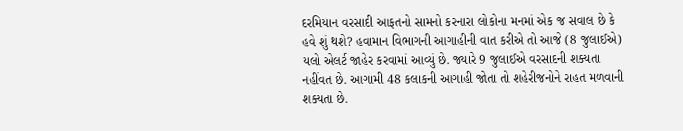દરમિયાન વરસાદી આફતનો સામનો કરનારા લોકોના મનમાં એક જ સવાલ છે કે હવે શું થશે? હવામાન વિભાગની આગાહીની વાત કરીએ તો આજે (8 જુલાઈએ) યલો એલર્ટ જાહેર કરવામાં આવ્યું છે. જ્યારે 9 જુલાઈએ વરસાદની શક્યતા નહીંવત છે. આગામી 48 કલાકની આગાહી જોતા તો શહેરીજનોને રાહત મળવાની શક્યતા છે.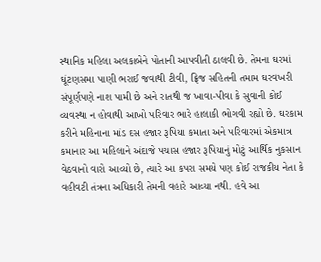સ્થાનિક મહિલા અલકાબેને પોતાની આપવીતી ઠાલવી છે. તેમના ઘરમાં ઘૂંટણસમા પાણી ભરાઈ જવાથી ટીવી, ફ્રિજ સહિતની તમામ ઘરવખરી સંપૂર્ણપણે નાશ પામી છે અને રાતથી જ ખાવા-પીવા કે સુવાની કોઈ વ્યવસ્થા ન હોવાથી આખો પરિવાર ભારે હાલાકી ભોગવી રહ્યો છે. ઘરકામ કરીને મહિનાના માંડ દસ હજાર રૂપિયા કમાતા અને પરિવારમાં એકમાત્ર કમાનાર આ મહિલાને અંદાજે પચાસ હજાર રૂપિયાનું મોટું આર્થિક નુકસાન વેઠવાનો વારો આવ્યો છે, ત્યારે આ કપરા સમયે પણ કોઈ રાજકીય નેતા કે વહીવટી તંત્રના અધિકારી તેમની વહારે આવ્યા નથી. હવે આ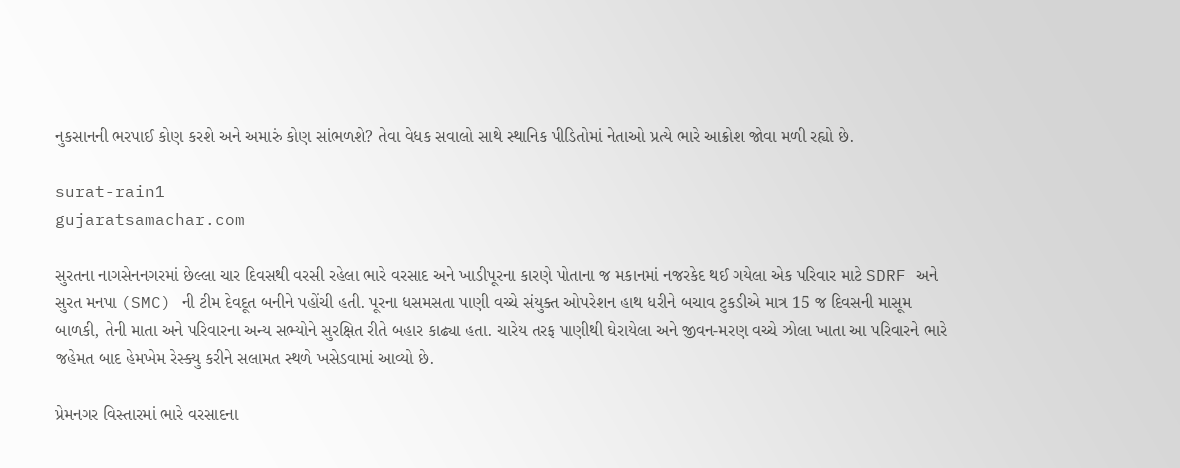નુકસાનની ભરપાઈ કોણ કરશે અને અમારું કોણ સાંભળશે? તેવા વેધક સવાલો સાથે સ્થાનિક પીડિતોમાં નેતાઓ પ્રત્યે ભારે આક્રોશ જોવા મળી રહ્યો છે.

surat-rain1
gujaratsamachar.com

સુરતના નાગસેનનગરમાં છેલ્લા ચાર દિવસથી વરસી રહેલા ભારે વરસાદ અને ખાડીપૂરના કારણે પોતાના જ મકાનમાં નજરકેદ થઈ ગયેલા એક પરિવાર માટે SDRF અને સુરત મનપા (SMC) ની ટીમ દેવદૂત બનીને પહોંચી હતી. પૂરના ધસમસતા પાણી વચ્ચે સંયુક્ત ઓપરેશન હાથ ધરીને બચાવ ટુકડીએ માત્ર 15 જ દિવસની માસૂમ બાળકી, તેની માતા અને પરિવારના અન્ય સભ્યોને સુરક્ષિત રીતે બહાર કાઢ્યા હતા. ચારેય તરફ પાણીથી ઘેરાયેલા અને જીવન-મરણ વચ્ચે ઝોલા ખાતા આ પરિવારને ભારે જહેમત બાદ હેમખેમ રેસ્ક્યુ કરીને સલામત સ્થળે ખસેડવામાં આવ્યો છે.

પ્રેમનગર વિસ્તારમાં ભારે વરસાદના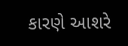કારણે આશરે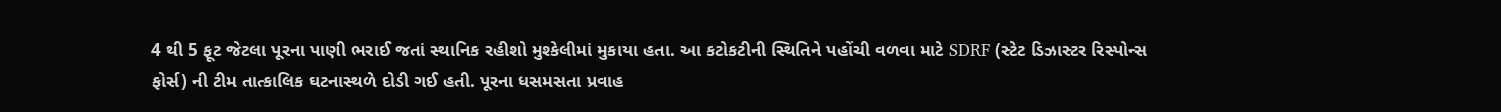4 થી 5 ફૂટ જેટલા પૂરના પાણી ભરાઈ જતાં સ્થાનિક રહીશો મુશ્કેલીમાં મુકાયા હતા. આ કટોકટીની સ્થિતિને પહોંચી વળવા માટે SDRF (સ્ટેટ ડિઝાસ્ટર રિસ્પોન્સ ફોર્સ) ની ટીમ તાત્કાલિક ઘટનાસ્થળે દોડી ગઈ હતી. પૂરના ધસમસતા પ્રવાહ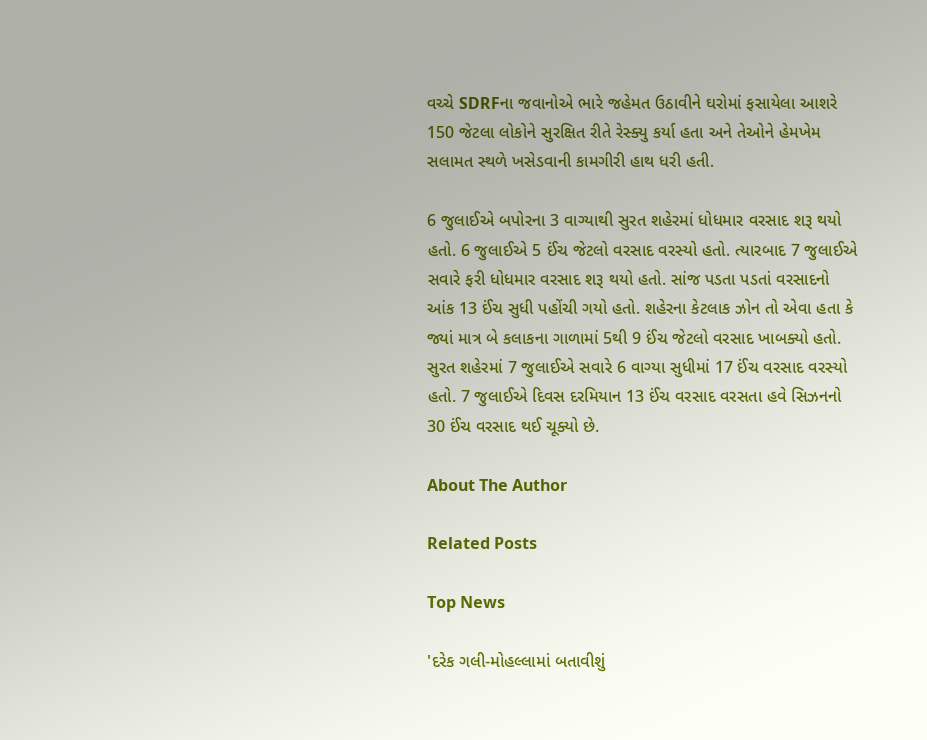વચ્ચે SDRFના જવાનોએ ભારે જહેમત ઉઠાવીને ઘરોમાં ફસાયેલા આશરે 150 જેટલા લોકોને સુરક્ષિત રીતે રેસ્ક્યુ કર્યા હતા અને તેઓને હેમખેમ સલામત સ્થળે ખસેડવાની કામગીરી હાથ ધરી હતી.

6 જુલાઈએ બપોરના 3 વાગ્યાથી સુરત શહેરમાં ધોધમાર વરસાદ શરૂ થયો હતો. 6 જુલાઈએ 5 ઈંચ જેટલો વરસાદ વરસ્યો હતો. ત્યારબાદ 7 જુલાઈએ સવારે ફરી ધોધમાર વરસાદ શરૂ થયો હતો. સાંજ પડતા પડતાં વરસાદનો આંક 13 ઈંચ સુધી પહોંચી ગયો હતો. શહેરના કેટલાક ઝોન તો એવા હતા કે જ્યાં માત્ર બે કલાકના ગાળામાં 5થી 9 ઈંચ જેટલો વરસાદ ખાબક્યો હતો. સુરત શહેરમાં 7 જુલાઈએ સવારે 6 વાગ્યા સુધીમાં 17 ઈંચ વરસાદ વરસ્યો હતો. 7 જુલાઈએ દિવસ દરમિયાન 13 ઈંચ વરસાદ વરસતા હવે સિઝનનો 30 ઈંચ વરસાદ થઈ ચૂક્યો છે.

About The Author

Related Posts

Top News

'દરેક ગલી-મોહલ્લામાં બતાવીશું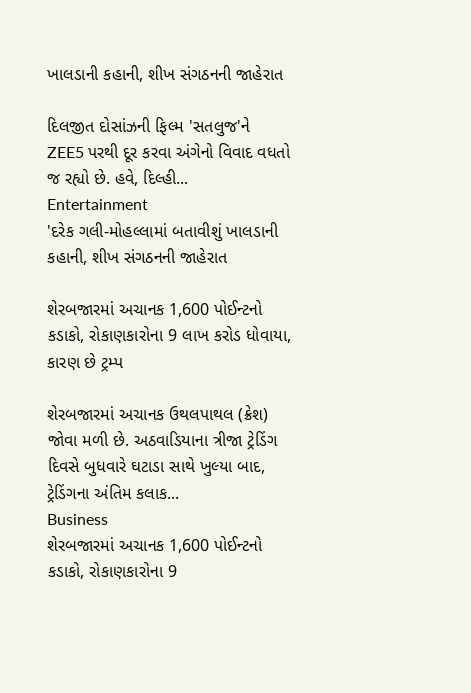ખાલડાની કહાની, શીખ સંગઠનની જાહેરાત

દિલજીત દોસાંઝની ફિલ્મ 'સતલુજ'ને ZEE5 પરથી દૂર કરવા અંગેનો વિવાદ વધતો જ રહ્યો છે. હવે, દિલ્હી...
Entertainment
'દરેક ગલી-મોહલ્લામાં બતાવીશું ખાલડાની કહાની, શીખ સંગઠનની જાહેરાત

શેરબજારમાં અચાનક 1,600 પોઈન્ટનો કડાકો, રોકાણકારોના 9 લાખ કરોડ ધોવાયા, કારણ છે ટ્રમ્પ

શેરબજારમાં અચાનક ઉથલપાથલ (ક્રેશ) જોવા મળી છે. અઠવાડિયાના ત્રીજા ટ્રેડિંગ દિવસે બુધવારે ઘટાડા સાથે ખુલ્યા બાદ, ટ્રેડિંગના અંતિમ કલાક...
Business
શેરબજારમાં અચાનક 1,600 પોઈન્ટનો કડાકો, રોકાણકારોના 9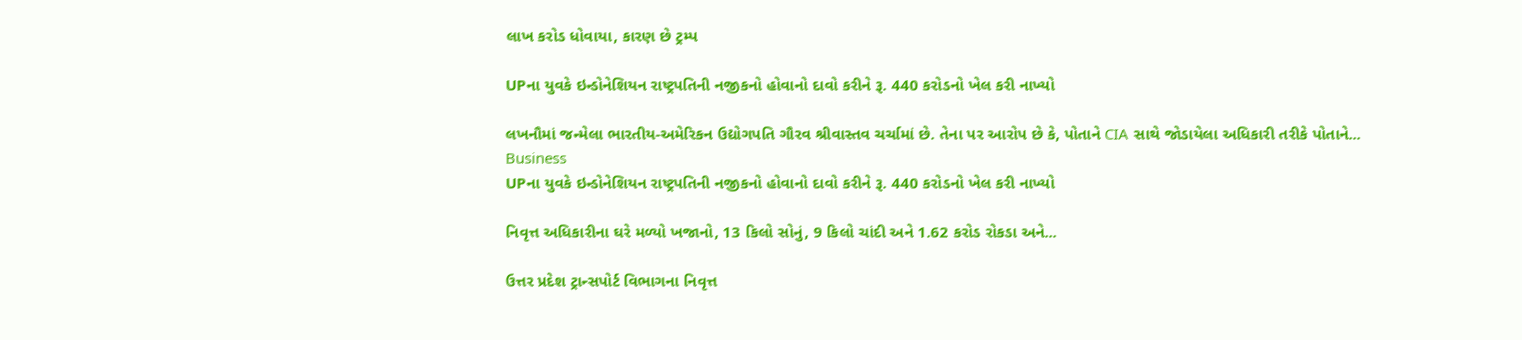લાખ કરોડ ધોવાયા, કારણ છે ટ્રમ્પ

UPના યુવકે ઇન્ડોનેશિયન રાષ્ટ્રપતિની નજીકનો હોવાનો દાવો કરીને રૂ. 440 કરોડનો ખેલ કરી નાખ્યો

લખનૌમાં જન્મેલા ભારતીય-અમેરિકન ઉદ્યોગપતિ ગૌરવ શ્રીવાસ્તવ ચર્ચામાં છે. તેના પર આરોપ છે કે, પોતાને CIA સાથે જોડાયેલા અધિકારી તરીકે પોતાને...
Business
UPના યુવકે ઇન્ડોનેશિયન રાષ્ટ્રપતિની નજીકનો હોવાનો દાવો કરીને રૂ. 440 કરોડનો ખેલ કરી નાખ્યો

નિવૃત્ત અધિકારીના ઘરે મળ્યો ખજાનો, 13 કિલો સોનું, 9 કિલો ચાંદી અને 1.62 કરોડ રોકડા અને...

ઉત્તર પ્રદેશ ટ્રાન્સપોર્ટ વિભાગના નિવૃત્ત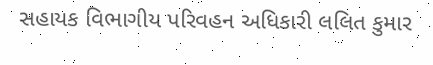સહાયક વિભાગીય પરિવહન અધિકારી લલિત કુમાર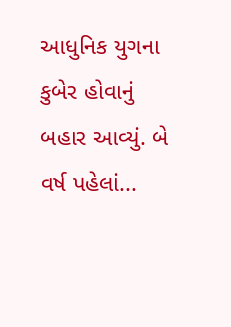આધુનિક યુગના કુબેર હોવાનું બહાર આવ્યું. બે વર્ષ પહેલાં...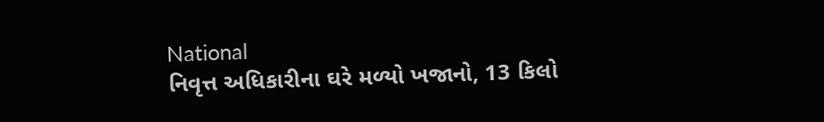National
નિવૃત્ત અધિકારીના ઘરે મળ્યો ખજાનો, 13 કિલો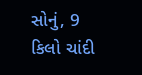સોનું, 9 કિલો ચાંદી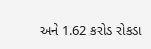અને 1.62 કરોડ રોકડા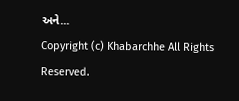અને...
Copyright (c) Khabarchhe All Rights Reserved.